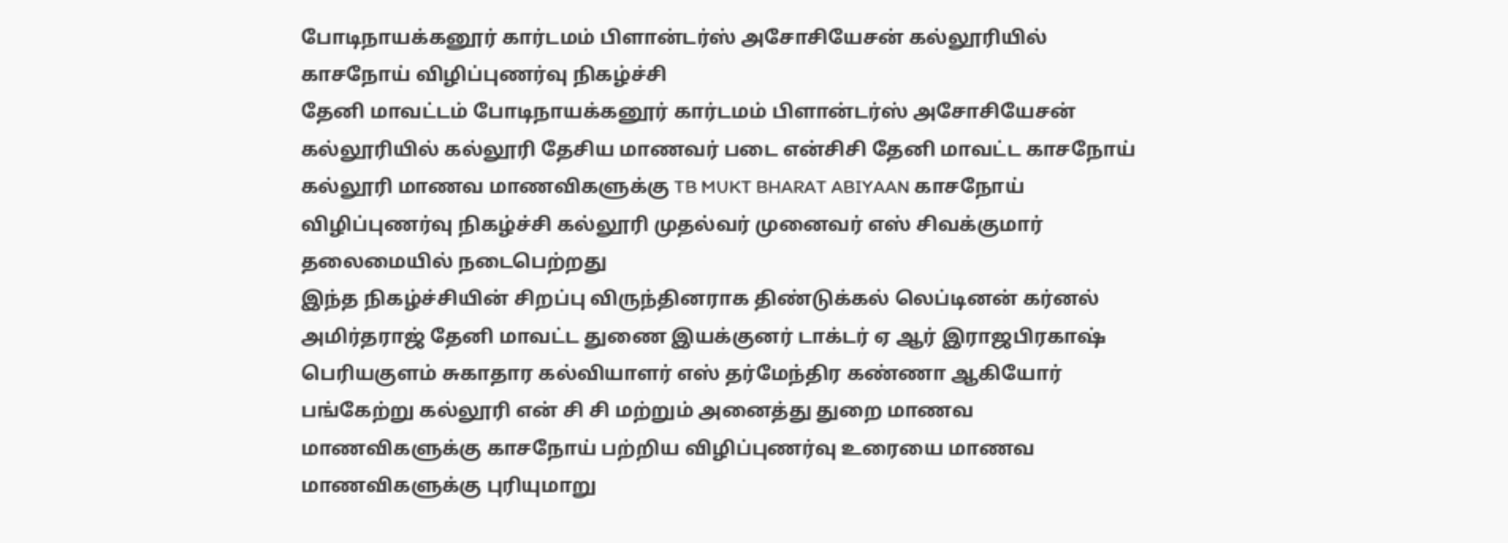போடிநாயக்கனூர் கார்டமம் பிளான்டர்ஸ் அசோசியேசன் கல்லூரியில் காசநோய் விழிப்புணர்வு நிகழ்ச்சி
தேனி மாவட்டம் போடிநாயக்கனூர் கார்டமம் பிளான்டர்ஸ் அசோசியேசன் கல்லூரியில் கல்லூரி தேசிய மாணவர் படை என்சிசி தேனி மாவட்ட காசநோய் கல்லூரி மாணவ மாணவிகளுக்கு TB MUKT BHARAT ABIYAAN காசநோய் விழிப்புணர்வு நிகழ்ச்சி கல்லூரி முதல்வர் முனைவர் எஸ் சிவக்குமார் தலைமையில் நடைபெற்றது
இந்த நிகழ்ச்சியின் சிறப்பு விருந்தினராக திண்டுக்கல் லெப்டினன் கர்னல் அமிர்தராஜ் தேனி மாவட்ட துணை இயக்குனர் டாக்டர் ஏ ஆர் இராஜபிரகாஷ் பெரியகுளம் சுகாதார கல்வியாளர் எஸ் தர்மேந்திர கண்ணா ஆகியோர் பங்கேற்று கல்லூரி என் சி சி மற்றும் அனைத்து துறை மாணவ மாணவிகளுக்கு காசநோய் பற்றிய விழிப்புணர்வு உரையை மாணவ மாணவிகளுக்கு புரியுமாறு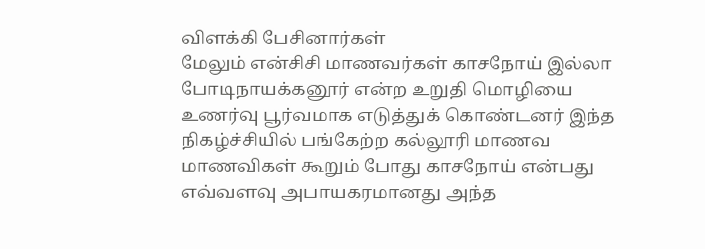விளக்கி பேசினார்கள்
மேலும் என்சிசி மாணவர்கள் காசநோய் இல்லா போடிநாயக்கனூர் என்ற உறுதி மொழியை உணர்வு பூர்வமாக எடுத்துக் கொண்டனர் இந்த நிகழ்ச்சியில் பங்கேற்ற கல்லூரி மாணவ மாணவிகள் கூறும் போது காசநோய் என்பது எவ்வளவு அபாயகரமானது அந்த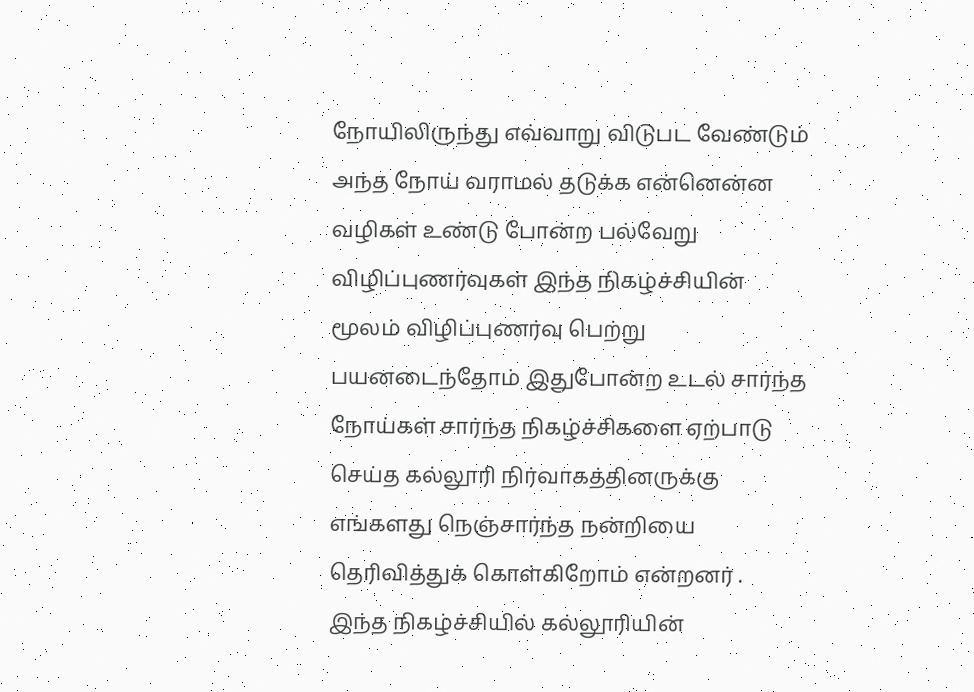நோயிலிருந்து எவ்வாறு விடுபட வேண்டும் அந்த நோய் வராமல் தடுக்க என்னென்ன வழிகள் உண்டு போன்ற பல்வேறு விழிப்புணர்வுகள் இந்த நிகழ்ச்சியின் மூலம் விழிப்புணர்வு பெற்று பயனடைந்தோம் இதுபோன்ற உடல் சார்ந்த நோய்கள் சார்ந்த நிகழ்ச்சிகளை ஏற்பாடு செய்த கல்லூரி நிர்வாகத்தினருக்கு எங்களது நெஞ்சார்ந்த நன்றியை தெரிவித்துக் கொள்கிறோம் என்றனர் .
இந்த நிகழ்ச்சியில் கல்லூரியின்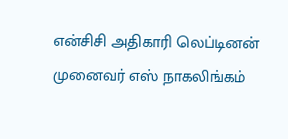என்சிசி அதிகாரி லெப்டினன் முனைவர் எஸ் நாகலிங்கம்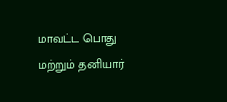மாவட்ட பொது மற்றும் தனியார்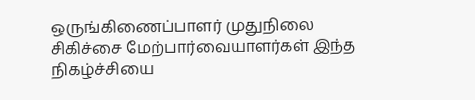ஒருங்கிணைப்பாளர் முதுநிலை சிகிச்சை மேற்பார்வையாளர்கள் இந்த நிகழ்ச்சியை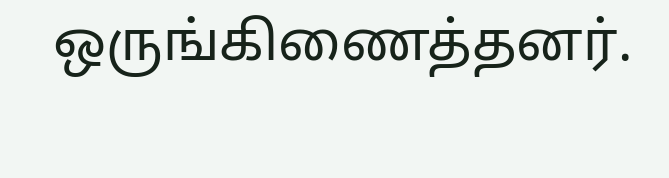ஒருங்கிணைத்தனர்.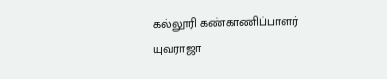கல்லூரி கண்காணிப்பாளர் யுவராஜா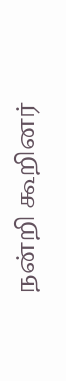நன்றி கூறினர்